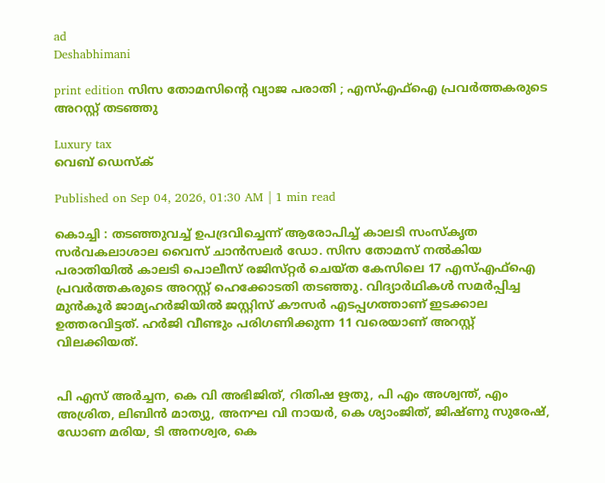ad
Deshabhimani

print edition സിസ തോമസിന്റെ വ്യാജ പരാതി ; എസ്എഫ്ഐ പ്രവർത്തകരുടെ അറസ്റ്റ്‌ തടഞ്ഞു

Luxury tax
വെബ് ഡെസ്ക്

Published on Sep 04, 2026, 01:30 AM | 1 min read

കൊച്ചി : തടഞ്ഞുവച്ച്‌ ഉപദ്രവിച്ചെന്ന്‌ ആരോപിച്ച്‌ കാലടി സംസ്‌കൃത സർവകലാശാല വൈസ് ചാൻസലർ ഡോ. സിസ തോമസ്‌ നൽകിയ പരാതിയിൽ കാലടി പൊലീസ്‌ രജിസ്‌റ്റർ ചെയ്ത കേസിലെ 17 എസ്എഫ്ഐ പ്രവർത്തകരുടെ അറസ്റ്റ് ഹെക്കോടതി തടഞ്ഞു. വിദ്യാർഥികൾ സമർപ്പിച്ച മുൻകൂർ ജാമ്യഹർജിയിൽ ജസ്റ്റിസ് കൗസർ എടപ്പഗത്താണ് ഇടക്കാല ഉത്തരവിട്ടത്. ഹർജി വീണ്ടും പരിഗണിക്കുന്ന 11 വരെയാണ് അറസ്റ്റ് വിലക്കിയത്.


പി എസ് അർച്ചന, കെ വി അഭിജിത്, റിതിഷ ഋതു, പി എം അശ്വന്ത്, എം അശ്രിത, ലിബിൻ മാത്യു, അനഘ വി നായർ, കെ ശ്യാംജിത്, ജിഷ്ണു സുരേഷ്, ഡോണ മരിയ, ടി അനശ്വര, കെ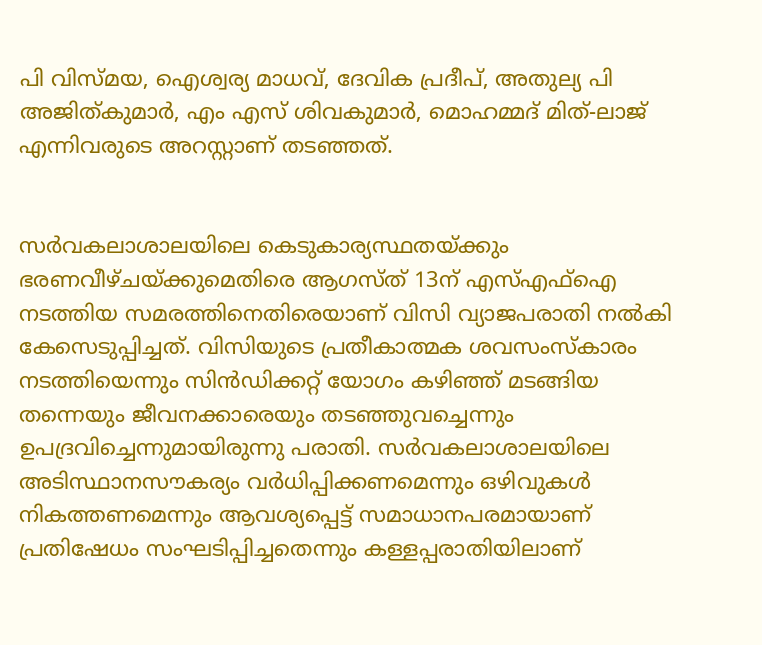പി വിസ്മയ, ഐശ്വര്യ മാധവ്, ദേവിക പ്രദീപ്, അതുല്യ പി അജിത്കുമാർ, എം എസ് ശിവകുമാർ, മൊഹമ്മദ് മിത്‌-ലാജ് എന്നിവരുടെ അറസ്റ്റാണ് തടഞ്ഞത്.


സർവകലാശാലയിലെ കെടുകാര്യസ്ഥതയ്ക്കും ഭരണവീഴ്ചയ്‌ക്കുമെതിരെ ആഗസ്‌ത്‌ 13ന് എസ്എഫ്ഐ നടത്തിയ സമരത്തിനെതിരെയാണ്‌ വിസി വ്യാജപരാതി നൽകി കേസെടുപ്പിച്ചത്. വിസിയുടെ പ്രതീകാത്മക ശവസംസ്കാരം നടത്തിയെന്നും സിൻഡിക്കറ്റ് യോഗം കഴിഞ്ഞ് മടങ്ങിയ തന്നെയും ജീവനക്കാരെയും തടഞ്ഞുവച്ചെന്നും ഉപദ്രവിച്ചെന്നുമായിരുന്നു പരാതി. സർവകലാശാലയിലെ അടിസ്ഥാനസൗകര്യം വർധിപ്പിക്കണമെന്നും ഒഴിവുകൾ നികത്തണമെന്നും ആവശ്യപ്പെട്ട് സമാധാനപരമായാണ്‌ പ്രതിഷേധം സംഘടിപ്പിച്ചതെന്നും കള്ളപ്പരാതിയിലാണ്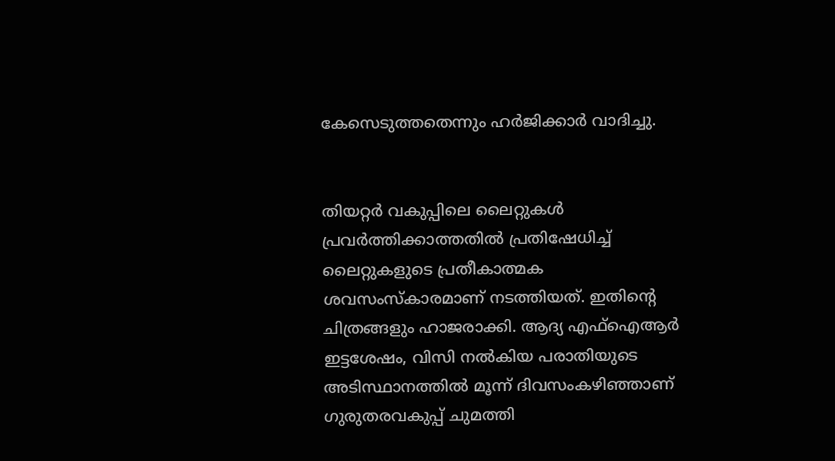കേസെടുത്തതെന്നും ഹർജിക്കാർ വാദിച്ചു.


തിയറ്റർ വകുപ്പിലെ ലൈറ്റുകൾ പ്രവർത്തിക്കാത്തതിൽ പ്രതിഷേധിച്ച് ലൈറ്റുകളുടെ പ്രതീകാത്മക ശവസംസ്കാരമാണ് നടത്തിയത്‌. ഇതിന്റെ ചിത്രങ്ങളും ഹാജരാക്കി. ആദ്യ എഫ്‌ഐആർ ഇട്ടശേഷം, വിസി നൽകിയ പരാതിയുടെ അടിസ്ഥാനത്തിൽ മൂന്ന് ദിവസംകഴിഞ്ഞാണ് ഗുരുതരവകുപ്പ്‌ ചുമത്തി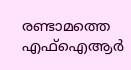രണ്ടാമത്തെ എഫ്ഐആർ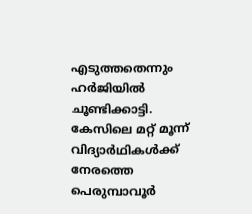എടുത്തതെന്നും ഹർജിയിൽ ചൂണ്ടിക്കാട്ടി. കേസിലെ മറ്റ്‌ മൂന്ന് വിദ്യാർഥികൾക്ക് നേരത്തെ പെരുമ്പാവൂ‌ർ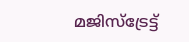മജിസ്‌ട്രേട്ട്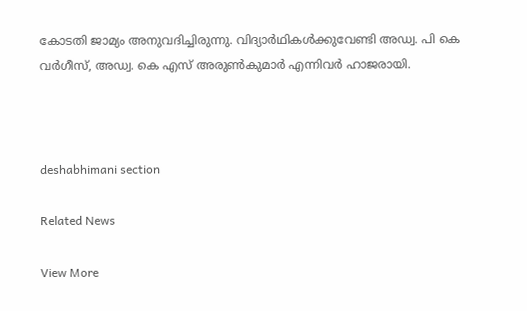കോടതി ജാമ്യം അനുവദിച്ചിരുന്നു. വിദ്യാർഥികൾക്കുവേണ്ടി അഡ്വ. പി കെ വർഗീസ്, അഡ്വ. കെ എസ് അരുൺകുമാർ എന്നിവർ ഹാജരായി.



deshabhimani section

Related News

View More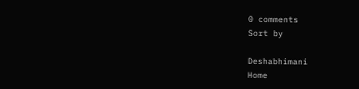0 comments
Sort by

Deshabhimani
Home